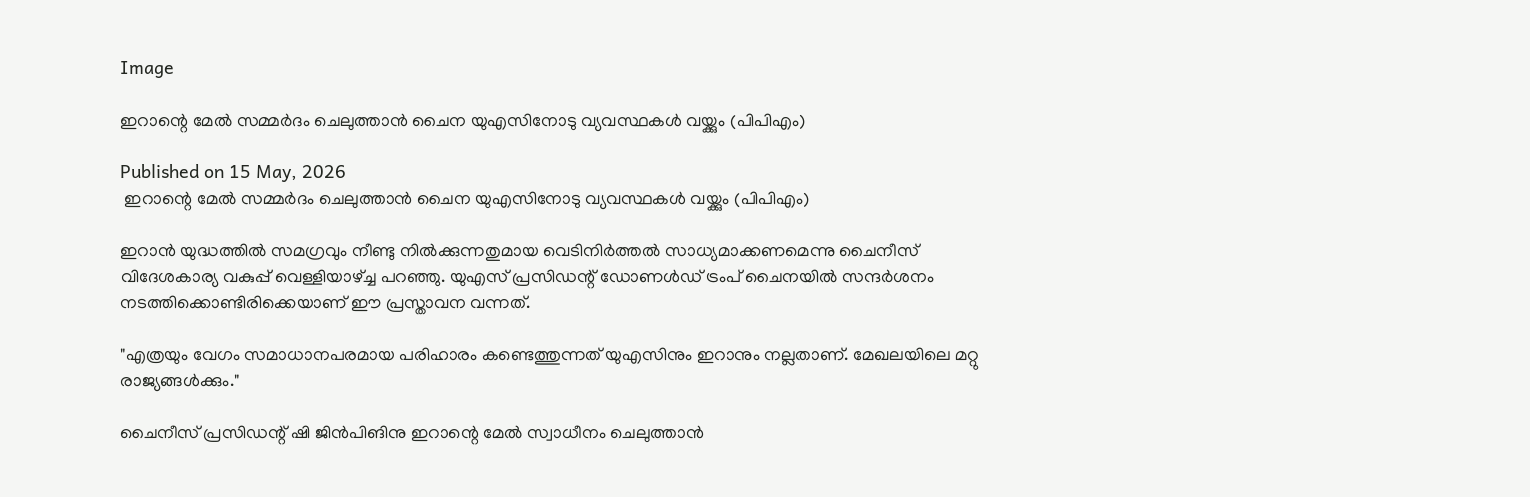Image

ഇറാന്റെ മേൽ സമ്മർദം ചെലുത്താൻ ചൈന യുഎസിനോടു വ്യവസ്ഥകൾ വയ്ക്കും (പിപിഎം)

Published on 15 May, 2026
 ഇറാന്റെ മേൽ സമ്മർദം ചെലുത്താൻ ചൈന യുഎസിനോടു വ്യവസ്ഥകൾ വയ്ക്കും (പിപിഎം)

ഇറാൻ യുദ്ധത്തിൽ സമഗ്രവും നീണ്ടു നിൽക്കുന്നതുമായ വെടിനിർത്തൽ സാധ്യമാക്കണമെന്നു ചൈനീസ് വിദേശകാര്യ വകുപ്പ് വെള്ളിയാഴ്ച്ച പറഞ്ഞു. യുഎസ് പ്രസിഡന്റ് ഡോണൾഡ്‌ ട്രംപ് ചൈനയിൽ സന്ദർശനം നടത്തിക്കൊണ്ടിരിക്കെയാണ് ഈ പ്രസ്താവന വന്നത്.

"എത്രയും വേഗം സമാധാനപരമായ പരിഹാരം കണ്ടെത്തുന്നത് യുഎസിനും ഇറാനും നല്ലതാണ്. മേഖലയിലെ മറ്റു രാജ്യങ്ങൾക്കും."

ചൈനീസ് പ്രസിഡന്റ് ഷി ജിൻപിങിനു ഇറാന്റെ മേൽ സ്വാധീനം ചെലുത്താൻ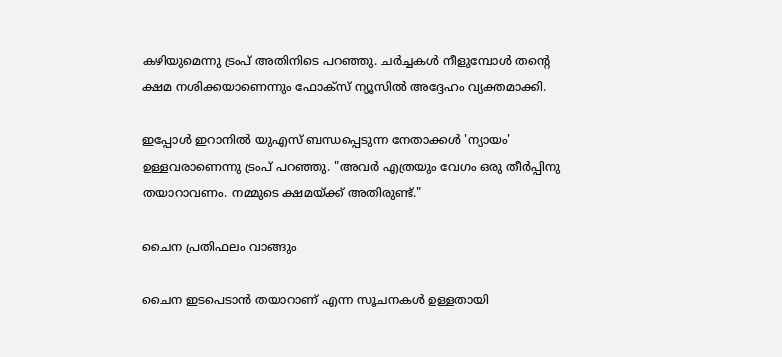കഴിയുമെന്നു ട്രംപ് അതിനിടെ പറഞ്ഞു. ചർച്ചകൾ നീളുമ്പോൾ തന്റെ ക്ഷമ നശിക്കയാണെന്നും ഫോക്സ് ന്യൂസിൽ അദ്ദേഹം വ്യക്തമാക്കി.

ഇപ്പോൾ ഇറാനിൽ യുഎസ് ബന്ധപ്പെടുന്ന നേതാക്കൾ 'ന്യായം' ഉള്ളവരാണെന്നു ട്രംപ് പറഞ്ഞു. "അവർ എത്രയും വേഗം ഒരു തീർപ്പിനു തയാറാവണം. നമ്മുടെ ക്ഷമയ്ക്ക് അതിരുണ്ട്."

ചൈന പ്രതിഫലം വാങ്ങും

ചൈന ഇടപെടാൻ തയാറാണ് എന്ന സൂചനകൾ ഉള്ളതായി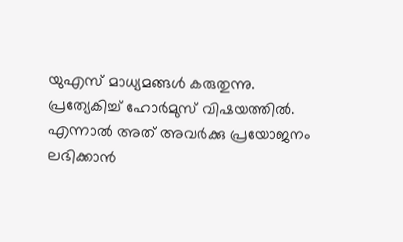യുഎസ് മാധ്യമങ്ങൾ കരുതുന്നു. പ്രത്യേകിച്ച് ഹോർമുസ് വിഷയത്തിൽ. എന്നാൽ അത് അവർക്കു പ്രയോജനം ലഭിക്കാൻ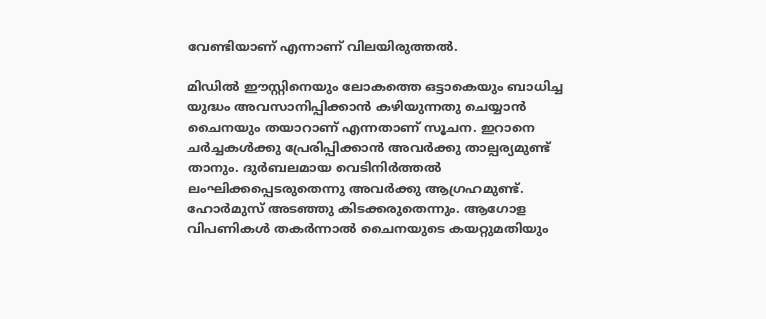വേണ്ടിയാണ് എന്നാണ് വിലയിരുത്തൽ.

മിഡിൽ ഈസ്റ്റിനെയും ലോകത്തെ ഒട്ടാകെയും ബാധിച്ച യുദ്ധം അവസാനിപ്പിക്കാൻ കഴിയുന്നതു ചെയ്യാൻ ചൈനയും തയാറാണ് എന്നതാണ് സൂചന. ഇറാനെ ചർച്ചകൾക്കു പ്രേരിപ്പിക്കാൻ അവർക്കു താല്പര്യമുണ്ട് താനും. ദുർബലമായ വെടിനിർത്തൽ ലംഘിക്കപ്പെടരുതെന്നു അവർക്കു ആഗ്രഹമുണ്ട്. ഹോർമുസ് അടഞ്ഞു കിടക്കരുതെന്നും. ആഗോള വിപണികൾ തകർന്നാൽ ചൈനയുടെ കയറ്റുമതിയും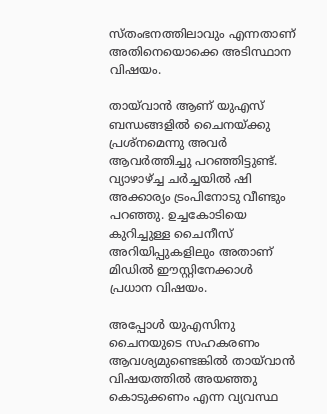സ്തംഭനത്തിലാവും എന്നതാണ് അതിനെയൊക്കെ അടിസ്ഥാന വിഷയം.

തായ്‌വാൻ ആണ് യുഎസ് ബന്ധങ്ങളിൽ ചൈനയ്ക്കു പ്രശ്നമെന്നു അവർ ആവർത്തിച്ചു പറഞ്ഞിട്ടുണ്ട്. വ്യാഴാഴ്ച്ച ചർച്ചയിൽ ഷി അക്കാര്യം ട്രംപിനോടു വീണ്ടും പറഞ്ഞു. ഉച്ചകോടിയെ കുറിച്ചുള്ള ചൈനീസ് അറിയിപ്പുകളിലും അതാണ് മിഡിൽ ഈസ്റ്റിനേക്കാൾ പ്രധാന വിഷയം.

അപ്പോൾ യുഎസിനു ചൈനയുടെ സഹകരണം ആവശ്യമുണ്ടെങ്കിൽ തായ്‌വാൻ വിഷയത്തിൽ അയഞ്ഞു കൊടുക്കണം എന്ന വ്യവസ്ഥ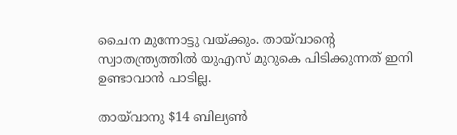ചൈന മുന്നോട്ടു വയ്ക്കും. തായ്‌വാന്റെ സ്വാതന്ത്ര്യത്തിൽ യുഎസ് മുറുകെ പിടിക്കുന്നത് ഇനി ഉണ്ടാവാൻ പാടില്ല.

തായ്‌വാനു $14 ബില്യൺ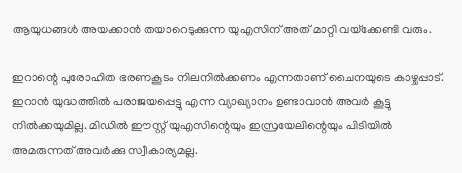ആയുധങ്ങൾ അയക്കാൻ തയാറെടുക്കുന്ന യുഎസിന് അത് മാറ്റി വയ്‌ക്കേണ്ടി വരും.

ഇറാന്റെ പുരോഹിത ഭരണകൂടം നിലനിൽക്കണം എന്നതാണ് ചൈനയുടെ കാഴ്ചപ്പാട്. ഇറാൻ യുദ്ധത്തിൽ പരാജയപ്പെട്ടു എന്ന വ്യാഖ്യാനം ഉണ്ടാവാൻ അവർ കൂട്ടു നിൽക്കയുമില്ല. മിഡിൽ ഈസ്റ്റ് യുഎസിന്റെയും ഇസ്രയേലിന്റെയും പിടിയിൽ അമരുന്നത് അവർക്കു സ്വീകാര്യമല്ല.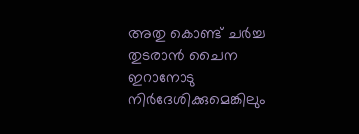അതു കൊണ്ട് ചർച്ച തുടരാൻ ചൈന ഇറാനോടു നിർദേശിക്കുമെങ്കിലും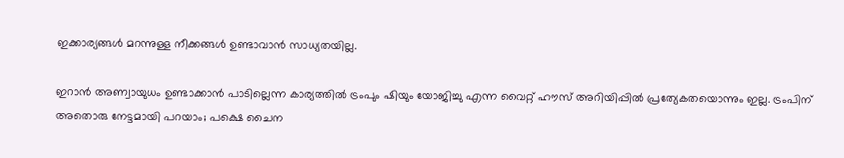ഇക്കാര്യങ്ങൾ മറന്നുള്ള നീക്കങ്ങൾ ഉണ്ടാവാൻ സാധ്യതയില്ല.

ഇറാൻ അണ്വായുധം ഉണ്ടാക്കാൻ പാടില്ലെന്ന കാര്യത്തിൽ ട്രംപും ഷിയും യോജിച്ചു എന്ന വൈറ്റ് ഹൗസ് അറിയിപ്പിൽ പ്രത്യേകതയൊന്നും ഇല്ല. ട്രംപിന് അതൊരു നേട്ടമായി പറയാം; പക്ഷെ ചൈന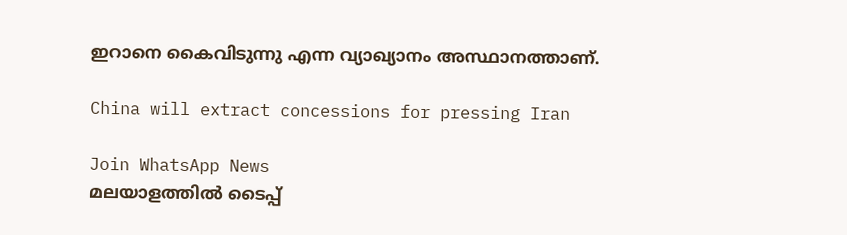ഇറാനെ കൈവിടുന്നു എന്ന വ്യാഖ്യാനം അസ്ഥാനത്താണ്.

China will extract concessions for pressing Iran

Join WhatsApp News
മലയാളത്തില്‍ ടൈപ്പ്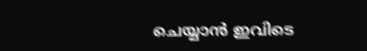ചെയ്യാന്‍ ഇവിടെ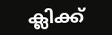ക്ലിക്ക്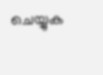ചെയ്യുക